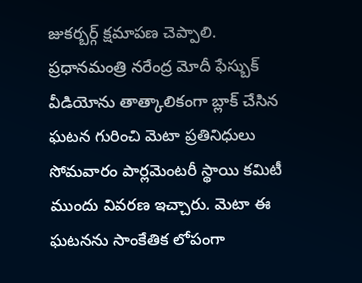జుకర్బర్గ్ క్షమాపణ చెప్పాలి.
ప్రధానమంత్రి నరేంద్ర మోదీ ఫేస్బుక్ వీడియోను తాత్కాలికంగా బ్లాక్ చేసిన ఘటన గురించి మెటా ప్రతినిధులు సోమవారం పార్లమెంటరీ స్థాయి కమిటీ ముందు వివరణ ఇచ్చారు. మెటా ఈ ఘటనను సాంకేతిక లోపంగా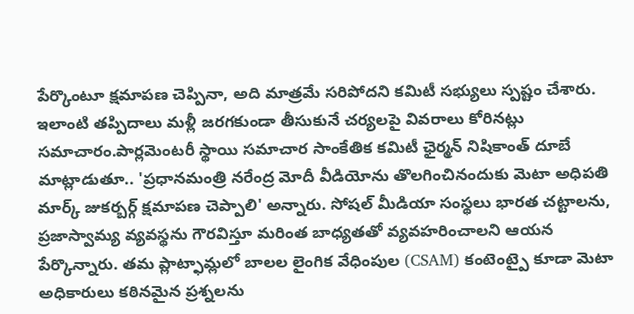పేర్కొంటూ క్షమాపణ చెప్పినా, అది మాత్రమే సరిపోదని కమిటీ సభ్యులు స్పష్టం చేశారు. ఇలాంటి తప్పిదాలు మళ్లీ జరగకుండా తీసుకునే చర్యలపై వివరాలు కోరినట్లు సమాచారం.పార్లమెంటరీ స్థాయి సమాచార సాంకేతిక కమిటీ ఛైర్మన్ నిషికాంత్ దూబే మాట్లాడుతూ.. 'ప్రధానమంత్రి నరేంద్ర మోదీ వీడియోను తొలగించినందుకు మెటా అధిపతి మార్క్ జుకర్బర్గ్ క్షమాపణ చెప్పాలి' అన్నారు. సోషల్ మీడియా సంస్థలు భారత చట్టాలను, ప్రజాస్వామ్య వ్యవస్థను గౌరవిస్తూ మరింత బాధ్యతతో వ్యవహరించాలని ఆయన పేర్కొన్నారు. తమ ప్లాట్ఫామ్లలో బాలల లైంగిక వేధింపుల (CSAM) కంటెంట్పై కూడా మెటా అధికారులు కఠినమైన ప్రశ్నలను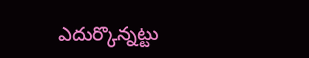ఎదుర్కొన్నట్టు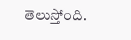తెలుస్తోంది.